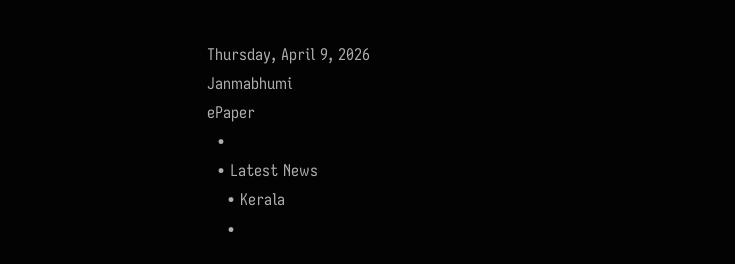Thursday, April 9, 2026
Janmabhumi
ePaper
  •
  • Latest News
    • Kerala
    •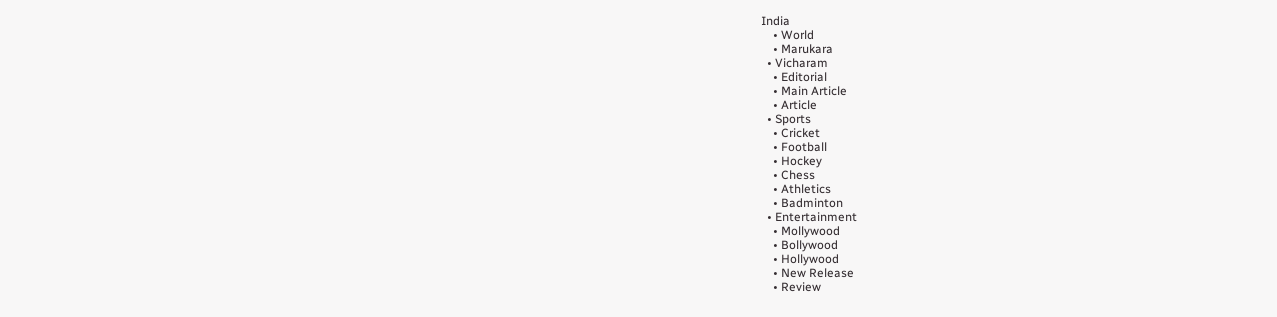India
    • World
    • Marukara
  • Vicharam
    • Editorial
    • Main Article
    • Article
  • Sports
    • Cricket
    • Football
    • Hockey
    • Chess
    • Athletics
    • Badminton
  • Entertainment
    • Mollywood
    • Bollywood
    • Hollywood
    • New Release
    • Review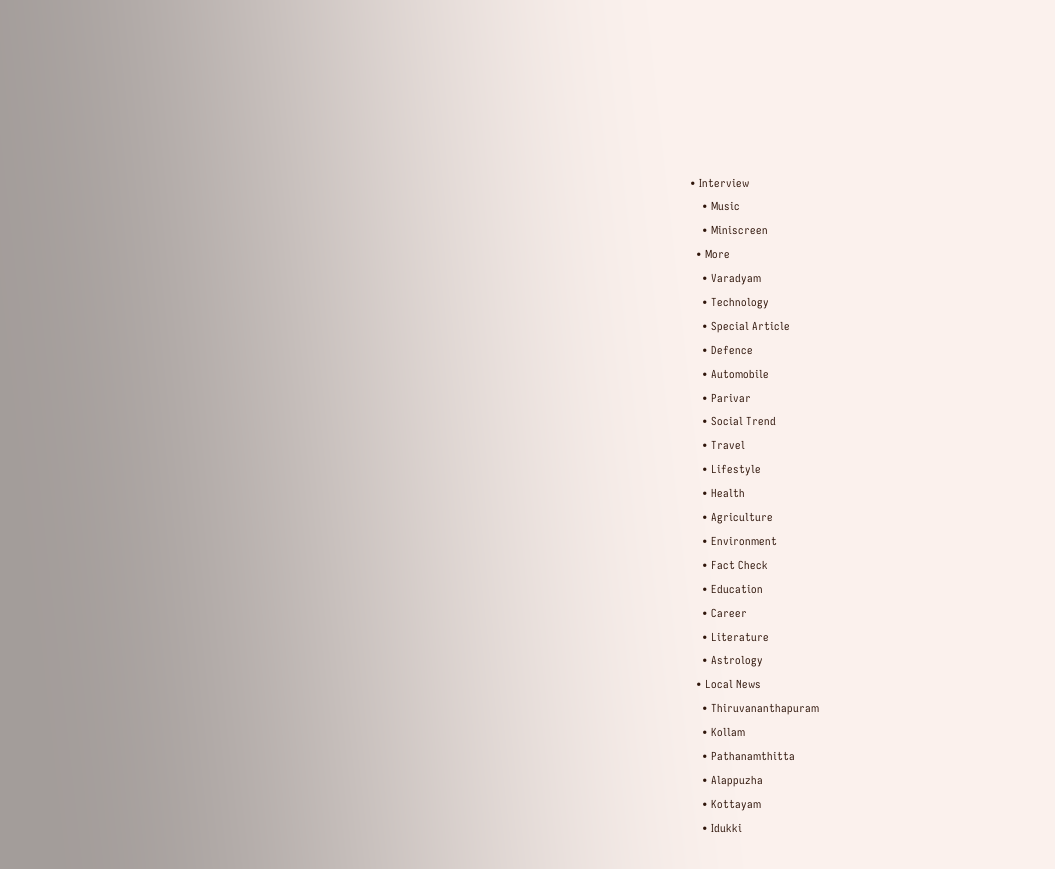• Interview
    • Music
    • Miniscreen
  • More
    • Varadyam
    • Technology
    • Special Article
    • Defence
    • Automobile
    • Parivar
    • Social Trend
    • Travel
    • Lifestyle
    • Health
    • Agriculture
    • Environment
    • Fact Check
    • Education
    • Career
    • Literature
    • Astrology
  • Local News
    • Thiruvananthapuram
    • Kollam
    • Pathanamthitta
    • Alappuzha
    • Kottayam
    • Idukki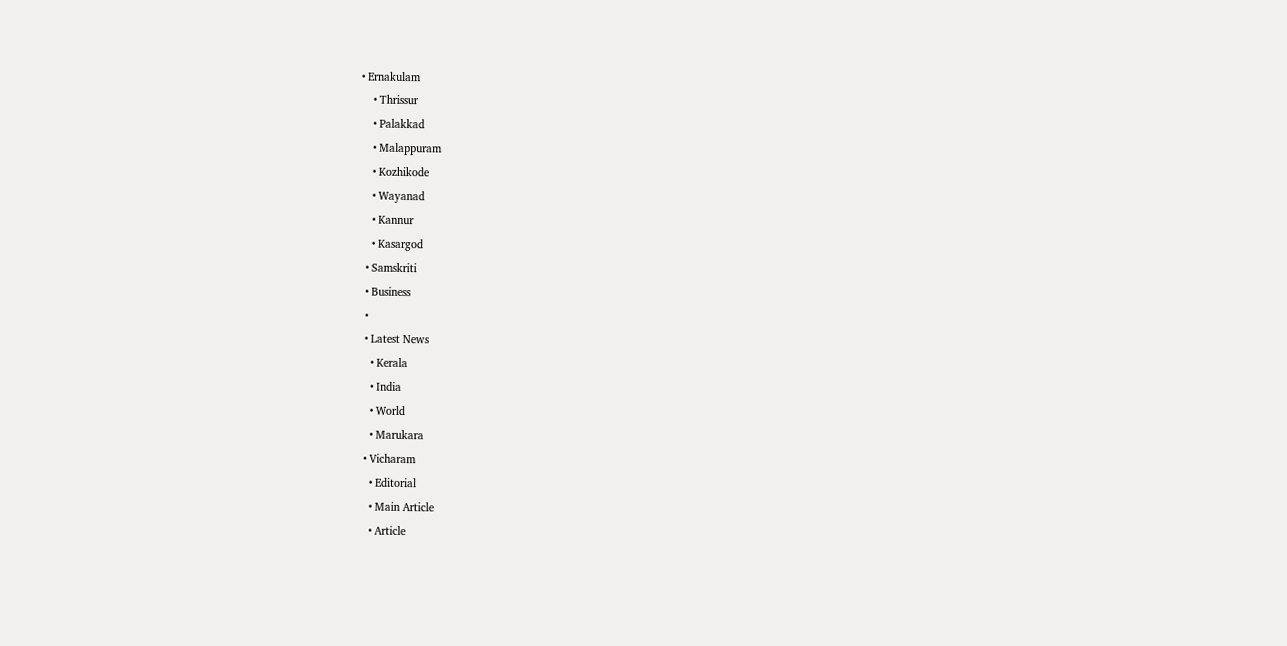• Ernakulam
    • Thrissur
    • Palakkad
    • Malappuram
    • Kozhikode
    • Wayanad
    • Kannur
    • Kasargod
  • Samskriti
  • Business
  •
  • Latest News
    • Kerala
    • India
    • World
    • Marukara
  • Vicharam
    • Editorial
    • Main Article
    • Article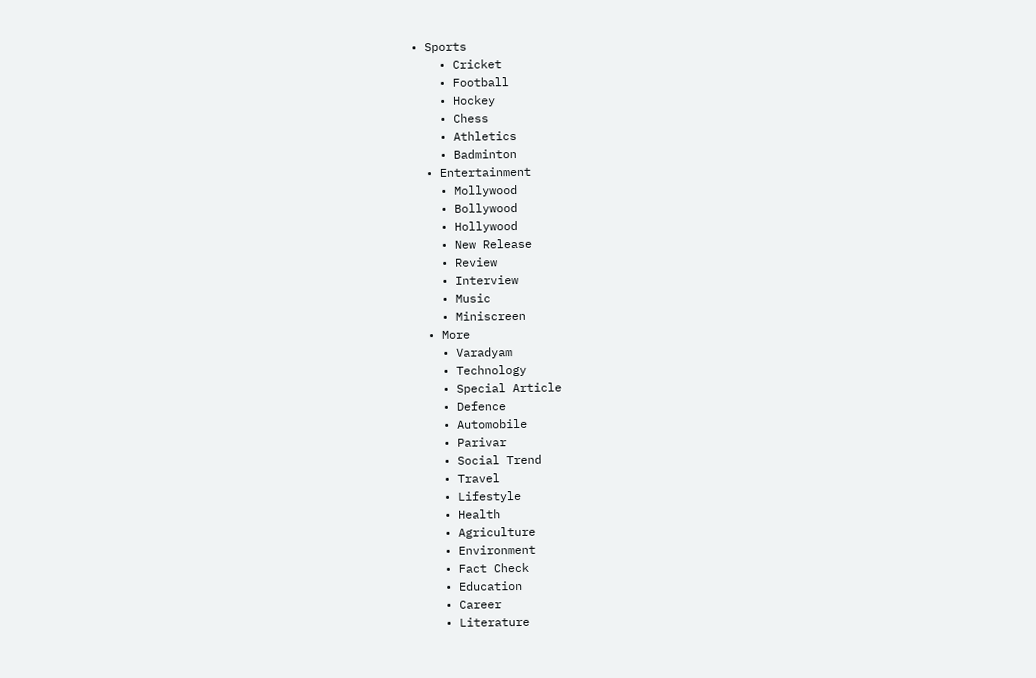• Sports
    • Cricket
    • Football
    • Hockey
    • Chess
    • Athletics
    • Badminton
  • Entertainment
    • Mollywood
    • Bollywood
    • Hollywood
    • New Release
    • Review
    • Interview
    • Music
    • Miniscreen
  • More
    • Varadyam
    • Technology
    • Special Article
    • Defence
    • Automobile
    • Parivar
    • Social Trend
    • Travel
    • Lifestyle
    • Health
    • Agriculture
    • Environment
    • Fact Check
    • Education
    • Career
    • Literature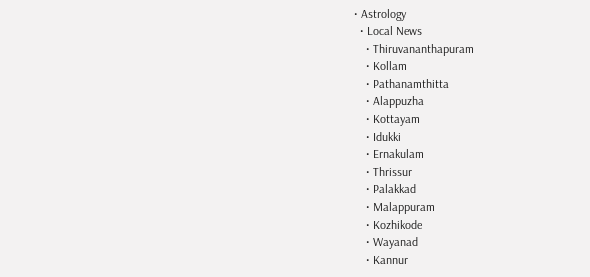• Astrology
  • Local News
    • Thiruvananthapuram
    • Kollam
    • Pathanamthitta
    • Alappuzha
    • Kottayam
    • Idukki
    • Ernakulam
    • Thrissur
    • Palakkad
    • Malappuram
    • Kozhikode
    • Wayanad
    • Kannur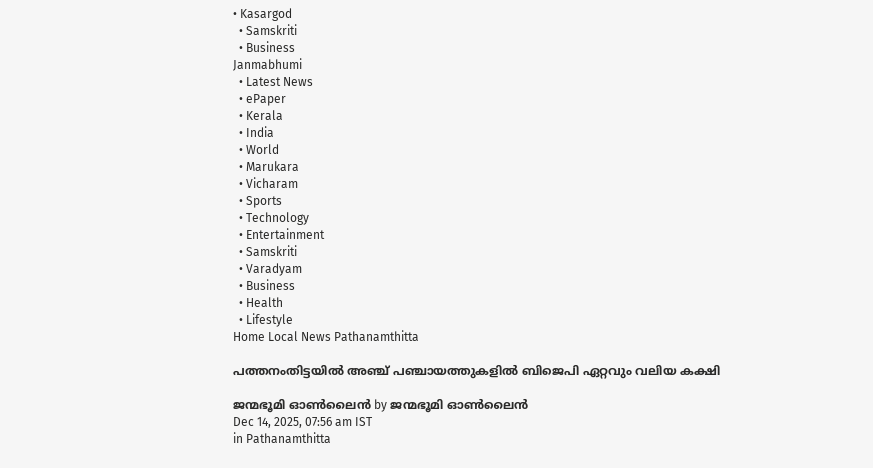• Kasargod
  • Samskriti
  • Business
Janmabhumi
  • Latest News
  • ePaper
  • Kerala
  • India
  • World
  • Marukara
  • Vicharam
  • Sports
  • Technology
  • Entertainment
  • Samskriti
  • Varadyam
  • Business
  • Health
  • Lifestyle
Home Local News Pathanamthitta

പത്തനംതിട്ടയില്‍ അഞ്ച് പഞ്ചായത്തുകളില്‍ ബിജെപി ഏറ്റവും വലിയ കക്ഷി

ജന്മഭൂമി ഓണ്‍ലൈന്‍ by ജന്മഭൂമി ഓണ്‍ലൈന്‍
Dec 14, 2025, 07:56 am IST
in Pathanamthitta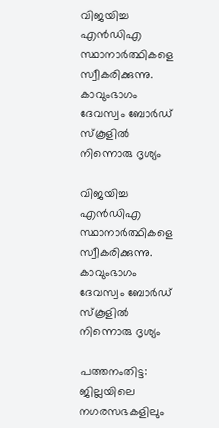വിജയിച്ച എന്‍ഡിഎ സ്ഥാനാര്‍ത്ഥികളെ സ്വീകരിക്കുന്നു. കാവുംഭാഗം ദേവസ്വം ബോര്‍ഡ് സ്‌കൂളില്‍ നിന്നൊരു ദൃശ്യം

വിജയിച്ച എന്‍ഡിഎ സ്ഥാനാര്‍ത്ഥികളെ സ്വീകരിക്കുന്നു. കാവുംഭാഗം ദേവസ്വം ബോര്‍ഡ് സ്‌കൂളില്‍ നിന്നൊരു ദൃശ്യം

പത്തനംതിട്ട: ജില്ലയിലെ നഗരസഭകളിലും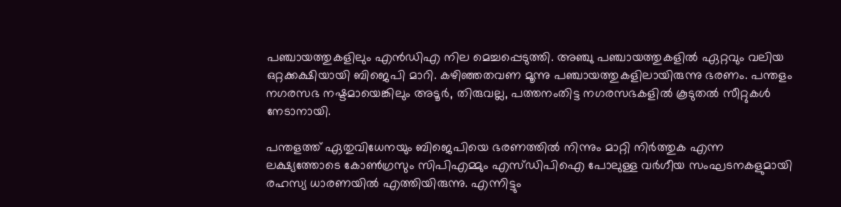പഞ്ചായത്തുകളിലും എന്‍ഡിഎ നില മെച്ചപ്പെടുത്തി. അഞ്ചു പഞ്ചായത്തുകളില്‍ ഏറ്റവും വലിയ ഒറ്റക്കക്ഷിയായി ബിജെപി മാറി. കഴിഞ്ഞതവണ മൂന്നു പഞ്ചായത്തുകളിലായിരുന്നു ഭരണം. പന്തളം നഗരസഭ നഷ്ടമായെങ്കിലും അടൂര്‍, തിരുവല്ല, പത്തനംതിട്ട നഗരസഭകളില്‍ കൂടുതല്‍ സീറ്റുകള്‍ നേടാനായി.

പന്തളത്ത് ഏതുവിധേനയും ബിജെപിയെ ഭരണത്തില്‍ നിന്നും മാറ്റി നിര്‍ത്തുക എന്ന ലക്ഷ്യത്തോടെ കോണ്‍ഗ്രസും സിപിഎമ്മും എസ്ഡിപിഐ പോലുള്ള വര്‍ഗീയ സംഘടനകളുമായി രഹസ്യ ധാരണയില്‍ എത്തിയിരുന്നു. എന്നിട്ടും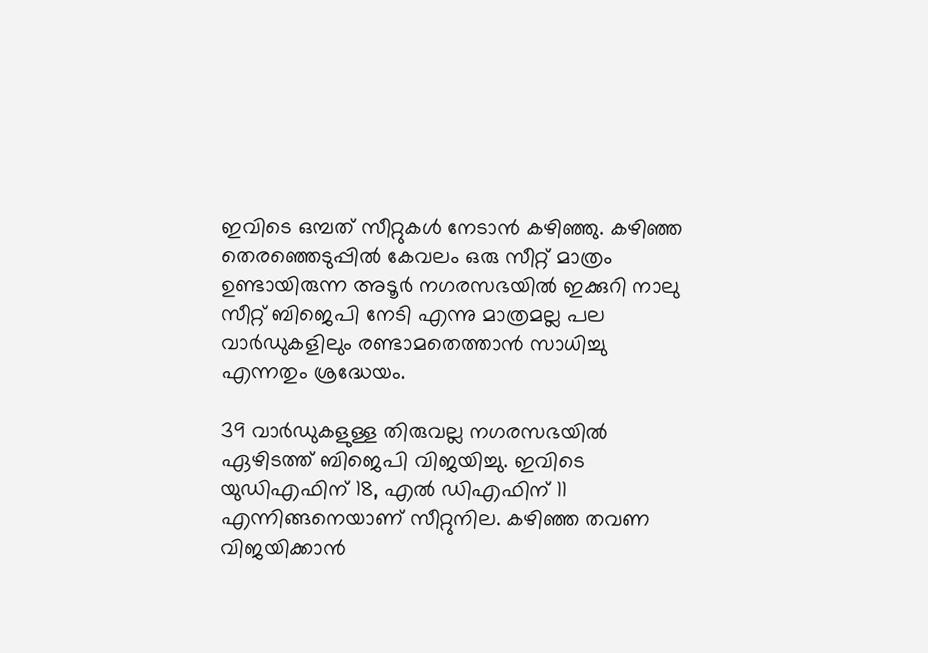ഇവിടെ ഒമ്പത് സീറ്റുകള്‍ നേടാന്‍ കഴിഞ്ഞു. കഴിഞ്ഞ തെരഞ്ഞെടുപ്പില്‍ കേവലം ഒരു സീറ്റ് മാത്രം ഉണ്ടായിരുന്ന അടൂര്‍ നഗരസഭയില്‍ ഇക്കുറി നാലു സീറ്റ് ബിജെപി നേടി എന്നു മാത്രമല്ല പല വാര്‍ഡുകളിലും രണ്ടാമതെത്താന്‍ സാധിച്ചു എന്നതും ശ്രദ്ധേയം.

39 വാര്‍ഡുകളുള്ള തിരുവല്ല നഗരസഭയില്‍ ഏഴിടത്ത് ബിജെപി വിജയിച്ചു. ഇവിടെ യുഡിഎഫിന് 18, എല്‍ ഡിഎഫിന് 11 എന്നിങ്ങനെയാണ് സീറ്റുനില. കഴിഞ്ഞ തവണ വിജയിക്കാന്‍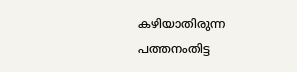കഴിയാതിരുന്ന പത്തനംതിട്ട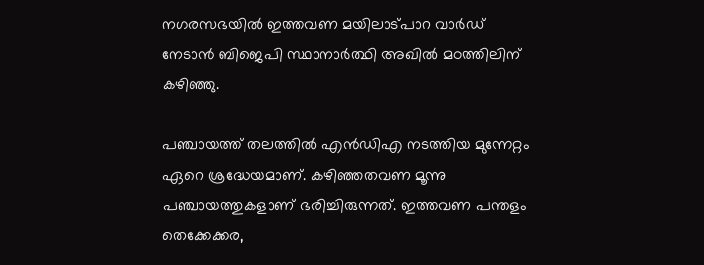നഗരസഭയില്‍ ഇത്തവണ മയിലാട്പാറ വാര്‍ഡ് നേടാന്‍ ബിജെപി സ്ഥാനാര്‍ത്ഥി അഖില്‍ മഠത്തിലിന് കഴിഞ്ഞു.

പഞ്ചായത്ത് തലത്തില്‍ എന്‍ഡിഎ നടത്തിയ മുന്നേറ്റം ഏറെ ശ്രദ്ധേയമാണ്. കഴിഞ്ഞതവണ മൂന്നു പഞ്ചായത്തുകളാണ് ഭരിച്ചിരുന്നത്. ഇത്തവണ പന്തളം തെക്കേക്കര,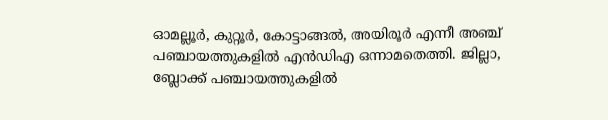ഓമല്ലൂര്‍, കുറ്റൂര്‍, കോട്ടാങ്ങല്‍, അയിരൂര്‍ എന്നീ അഞ്ച് പഞ്ചായത്തുകളില്‍ എന്‍ഡിഎ ഒന്നാമതെത്തി. ജില്ലാ, ബ്ലോക്ക് പഞ്ചായത്തുകളില്‍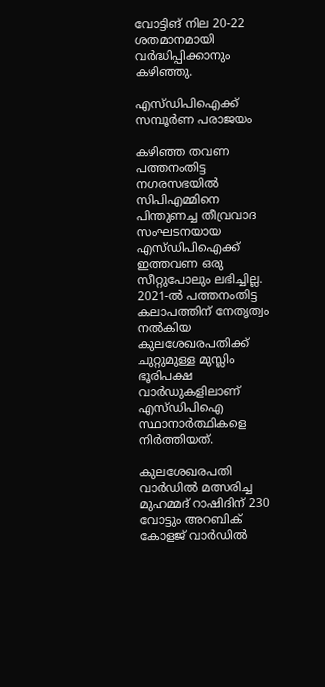വോട്ടിങ് നില 20-22 ശതമാനമായി വര്‍ദ്ധിപ്പിക്കാനും കഴിഞ്ഞു.

എസ്ഡിപിഐക്ക് സമ്പൂര്‍ണ പരാജയം

കഴിഞ്ഞ തവണ പത്തനംതിട്ട നഗരസഭയില്‍ സിപിഎമ്മിനെ പിന്തുണച്ച തീവ്രവാദ സംഘടനയായ എസ്ഡിപിഐക്ക് ഇത്തവണ ഒരു സീറ്റുപോലും ലഭിച്ചില്ല. 2021-ല്‍ പത്തനംതിട്ട കലാപത്തിന് നേതൃത്വം നല്‍കിയ കുലശേഖരപതിക്ക് ചുറ്റുമുള്ള മുസ്ലിം ഭൂരിപക്ഷ വാര്‍ഡുകളിലാണ് എസ്ഡിപിഐ സ്ഥാനാര്‍ത്ഥികളെ നിര്‍ത്തിയത്.

കുലശേഖരപതി വാര്‍ഡില്‍ മത്സരിച്ച മുഹമ്മദ് റാഷിദിന് 230 വോട്ടും അറബിക് കോളജ് വാര്‍ഡില്‍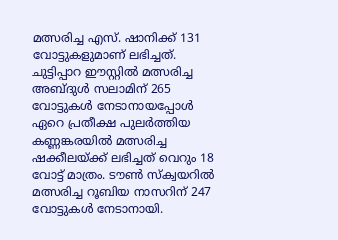മത്സരിച്ച എസ്. ഷാനിക്ക് 131 വോട്ടുകളുമാണ് ലഭിച്ചത്. ചുട്ടിപ്പാറ ഈസ്റ്റില്‍ മത്സരിച്ച അബ്ദുള്‍ സലാമിന് 265 വോട്ടുകള്‍ നേടാനായപ്പോള്‍ ഏറെ പ്രതീക്ഷ പുലര്‍ത്തിയ കണ്ണങ്കരയില്‍ മത്സരിച്ച ഷക്കീലയ്‌ക്ക് ലഭിച്ചത് വെറും 18 വോട്ട് മാത്രം. ടൗണ്‍ സ്‌ക്വയറില്‍ മത്സരിച്ച റൂബിയ നാസറിന് 247 വോട്ടുകള്‍ നേടാനായി.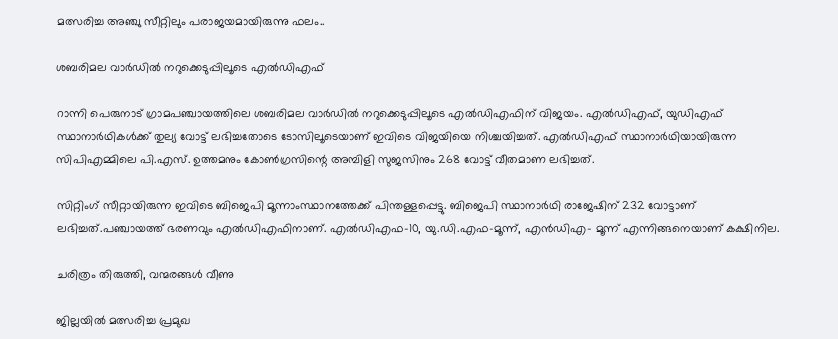മത്സരിച്ച അഞ്ചു സീറ്റിലും പരാജയമായിരുന്നു ഫലം..

ശബരിമല വാര്‍ഡില്‍ നറുക്കെടുപ്പിലൂടെ എല്‍ഡിഎഫ്

റാന്നി പെരുനാട് ഗ്രാമപഞ്ചായത്തിലെ ശബരിമല വാര്‍ഡില്‍ നറുക്കെടുപ്പിലൂടെ എല്‍ഡിഎഫിന് വിജയം. എല്‍ഡിഎഫ്, യുഡിഎഫ് സ്ഥാനാര്‍ഥികള്‍ക്ക് തുല്യ വോട്ട് ലഭിച്ചതോടെ ടോസിലൂടെയാണ് ഇവിടെ വിജയിയെ നിശ്ചയിച്ചത്. എല്‍ഡിഎഫ് സ്ഥാനാര്‍ഥിയായിരുന്ന സിപിഎമ്മിലെ പി.എസ്. ഉത്തമനും കോണ്‍ഗ്രസിന്റെ അമ്പിളി സുജസിനും 268 വോട്ട് വീതമാണ ലഭിച്ചത്.

സിറ്റിംഗ് സീറ്റായിരുന്ന ഇവിടെ ബിജെപി മൂന്നാംസ്ഥാനത്തേക്ക് പിന്തള്ളപ്പെട്ടു. ബിജെപി സ്ഥാനാര്‍ഥി രാജേഷിന് 232 വോട്ടാണ് ലഭിച്ചത്.പഞ്ചായത്ത് ഭരണവും എല്‍ഡിഎഫിനാണ്. എല്‍ഡിഎഫ-10, യു.ഡി.എഫ-മൂന്ന്, എന്‍ഡിഎ- മൂന്ന് എന്നിങ്ങനെയാണ് കക്ഷിനില.

ചരിത്രം തിരുത്തി, വന്മരങ്ങള്‍ വീണു

ജില്ലയില്‍ മത്സരിച്ച പ്രമുഖ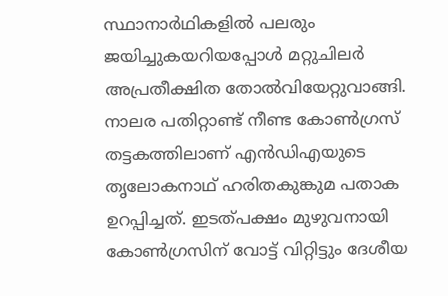സ്ഥാനാര്‍ഥികളില്‍ പലരും ജയിച്ചുകയറിയപ്പോള്‍ മറ്റുചിലര്‍ അപ്രതീക്ഷിത തോല്‍വിയേറ്റുവാങ്ങി. നാലര പതിറ്റാണ്ട് നീണ്ട കോണ്‍ഗ്രസ് തട്ടകത്തിലാണ് എന്‍ഡിഎയുടെ തൃലോകനാഥ് ഹരിതകുങ്കുമ പതാക ഉറപ്പിച്ചത്. ഇടത്പക്ഷം മുഴുവനായി കോണ്‍ഗ്രസിന് വോട്ട് വിറ്റിട്ടും ദേശീയ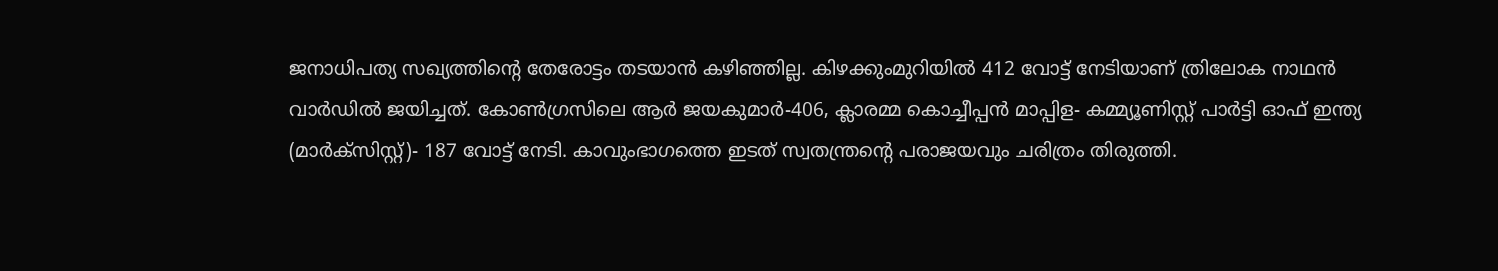ജനാധിപത്യ സഖ്യത്തിന്റെ തേരോട്ടം തടയാന്‍ കഴിഞ്ഞില്ല. കിഴക്കുംമുറിയില്‍ 412 വോട്ട് നേടിയാണ് ത്രിലോക നാഥന്‍ വാര്‍ഡില്‍ ജയിച്ചത്. കോണ്‍ഗ്രസിലെ ആര്‍ ജയകുമാര്‍-406, ക്ലാരമ്മ കൊച്ചീപ്പന്‍ മാപ്പിള- കമ്മ്യൂണിസ്റ്റ് പാര്‍ട്ടി ഓഫ് ഇന്ത്യ (മാര്‍ക്‌സിസ്റ്റ്)- 187 വോട്ട് നേടി. കാവുംഭാഗത്തെ ഇടത് സ്വതന്ത്രന്റെ പരാജയവും ചരിത്രം തിരുത്തി.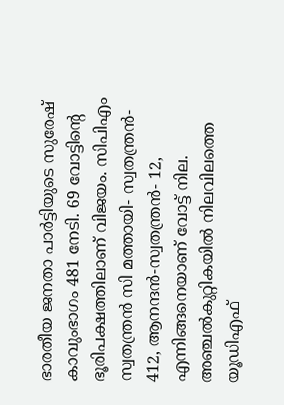ഭാരതീയ ജനതാ പാര്‍ട്ടിയുടെ സുരേഷ് കാവുംഭാഗം 481 നേടി. 69 വോട്ടിന്റെ
ഭൂരിപക്ഷത്തിലാണ് വിജയം. സിപിഎം സ്വതന്ത്രന്‍ സി മത്തായി- സ്വതന്ത്രന്‍- 412, ആനന്ദന്‍-സ്വതന്ത്രന്‍- 12, എന്നിങ്ങനെയാണ് വോട്ട് നില. അഞ്ചല്‍കുറ്റികയില്‍ നിലവിലത്തെ യൂഡിഎഫ്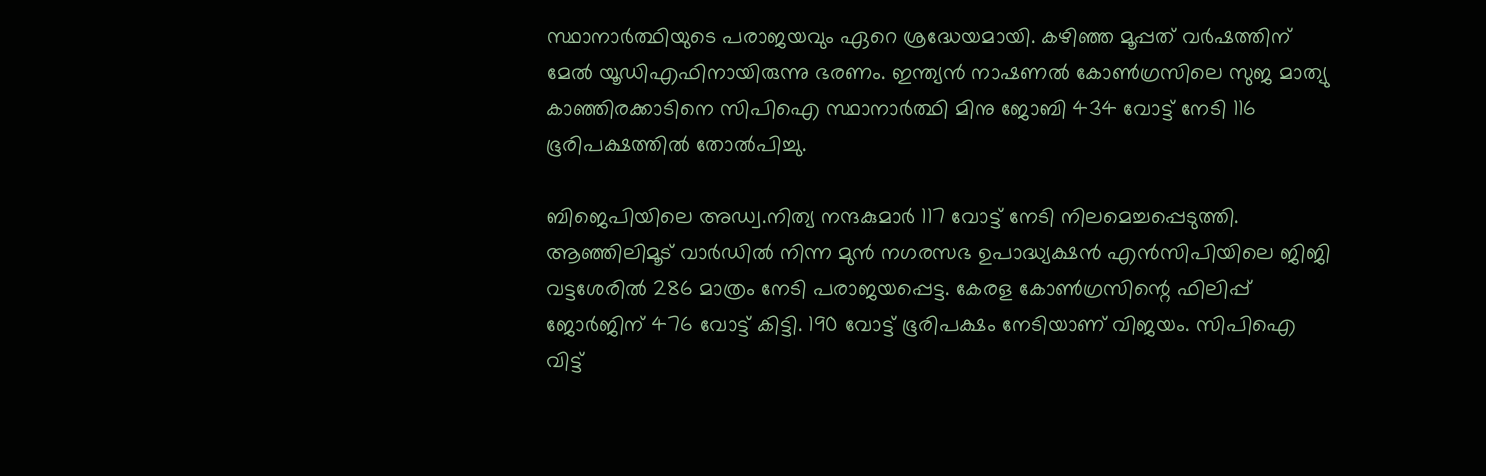സ്ഥാനാര്‍ത്ഥിയുടെ പരാജയവും ഏറെ ശ്രദ്ധേയമായി. കഴിഞ്ഞ മൂപ്പത് വര്‍ഷത്തിന് മേല്‍ യൂഡിഎഫിനായിരുന്നു ഭരണം. ഇന്ത്യന്‍ നാഷണല്‍ കോണ്‍ഗ്രസിലെ സുജ മാത്യു കാഞ്ഞിരക്കാടിനെ സിപിഐ സ്ഥാനാര്‍ത്ഥി മിനു ജോബി 434 വോട്ട് നേടി 116 ഭൂരിപക്ഷത്തില്‍ തോല്‍പിച്ചു.

ബിജെപിയിലെ അഡ്വ.നിത്യ നന്ദകുമാര്‍ 117 വോട്ട് നേടി നിലമെച്ചപ്പെടുത്തി.
ആഞ്ഞിലിമൂട് വാര്‍ഡില്‍ നിന്ന മുന്‍ നഗരസഭ ഉപാദ്ധ്യക്ഷന്‍ എന്‍സിപിയിലെ ജിജി വട്ടശേരില്‍ 286 മാത്രം നേടി പരാജയപ്പെട്ട. കേരള കോണ്‍ഗ്രസിന്റെ ഫിലിപ്പ് ജോര്‍ജിന് 476 വോട്ട് കിട്ടി. 190 വോട്ട് ഭൂരിപക്ഷം നേടിയാണ് വിജയം. സിപിഐ വിട്ട്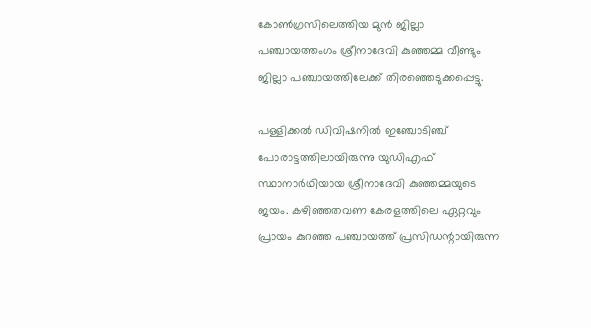കോണ്‍ഗ്രസിലെത്തിയ മുന്‍ ജില്ലാ പഞ്ചായത്തംഗം ശ്രീനാദേവി കുഞ്ഞമ്മ വീണ്ടും
ജില്ലാ പഞ്ചായത്തിലേക്ക് തിരഞ്ഞെടുക്കപ്പെട്ടു.

പള്ളിക്കല്‍ ഡിവിഷനില്‍ ഇഞ്ചോടിഞ്ച് പോരാട്ടത്തിലായിരുന്നു യുഡിഎഫ് സ്ഥാനാര്‍ഥിയായ ശ്രീനാദേവി കുഞ്ഞമ്മയുടെ ജയം. കഴിഞ്ഞതവണ കേരളത്തിലെ ഏറ്റവും പ്രായം കുറഞ്ഞ പഞ്ചായത്ത് പ്രസിഡന്റായിരുന്ന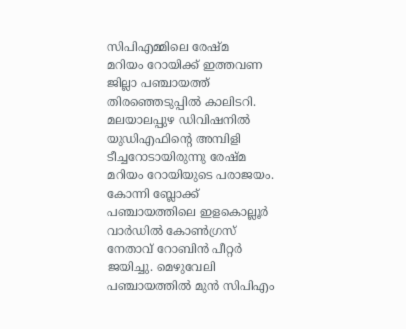സിപിഎമ്മിലെ രേഷ്മ
മറിയം റോയിക്ക് ഇത്തവണ ജില്ലാ പഞ്ചായത്ത് തിരഞ്ഞെടുപ്പില്‍ കാലിടറി. മലയാലപ്പുഴ ഡിവിഷനില്‍ യുഡിഎഫിന്റെ അമ്പിളി ടീച്ചറോടായിരുന്നു രേഷ്മ മറിയം റോയിയുടെ പരാജയം. കോന്നി ബ്ലോക്ക് പഞ്ചായത്തിലെ ഇളകൊല്ലൂര്‍ വാര്‍ഡില്‍ കോണ്‍ഗ്രസ് നേതാവ് റോബിന്‍ പീറ്റര്‍ ജയിച്ചു. മെഴുവേലി പഞ്ചായത്തില്‍ മുന്‍ സിപിഎം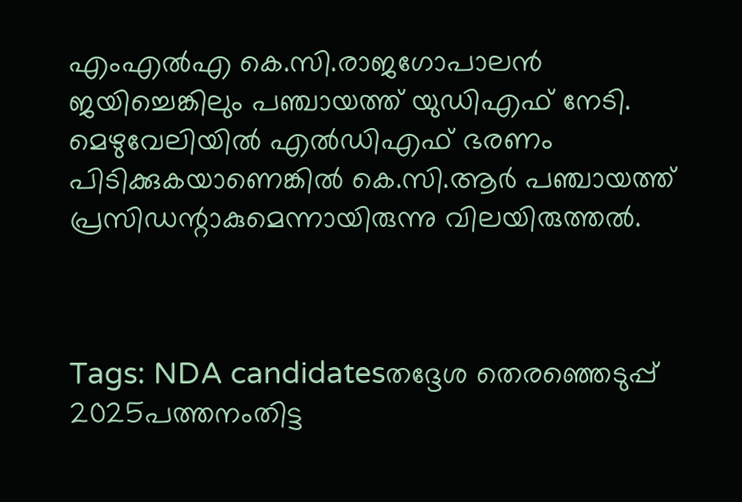എംഎല്‍എ കെ.സി.രാജഗോപാലന്‍ ജയിച്ചെങ്കിലും പഞ്ചായത്ത് യുഡിഎഫ് നേടി. മെഴുവേലിയില്‍ എല്‍ഡിഎഫ് ഭരണം പിടിക്കുകയാണെങ്കില്‍ കെ.സി.ആര്‍ പഞ്ചായത്ത് പ്രസിഡന്റാകുമെന്നായിരുന്നു വിലയിരുത്തല്‍.



Tags: NDA candidatesതദ്ദേശ തെരഞ്ഞെടുപ്പ് 2025പത്തനംതിട്ട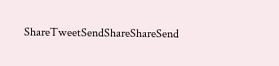ShareTweetSendShareShareSend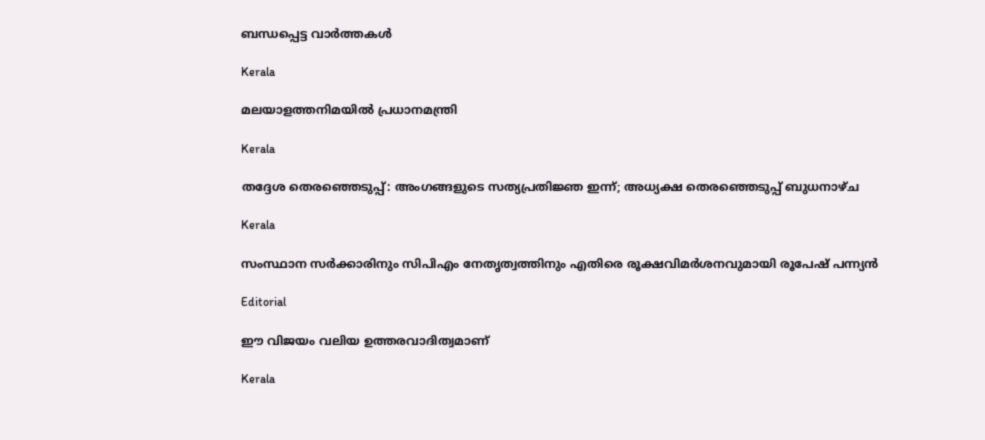ബന്ധപ്പെട്ട വാര്‍ത്തകള്‍

Kerala

മലയാളത്തനിമയില്‍ പ്രധാനമന്ത്രി

Kerala

തദ്ദേശ തെരഞ്ഞെടുപ്പ്: അംഗങ്ങളുടെ സത്യപ്രതിജ്ഞ ഇന്ന്; അധ്യക്ഷ തെരഞ്ഞെടുപ്പ് ബുധനാഴ്ച

Kerala

സംസ്ഥാന സര്‍ക്കാരിനും സിപിഎം നേതൃത്വത്തിനും എതിരെ രൂക്ഷവിമര്‍ശനവുമായി രൂപേഷ് പന്ന്യന്‍

Editorial

ഈ വിജയം വലിയ ഉത്തരവാദിത്വമാണ്

Kerala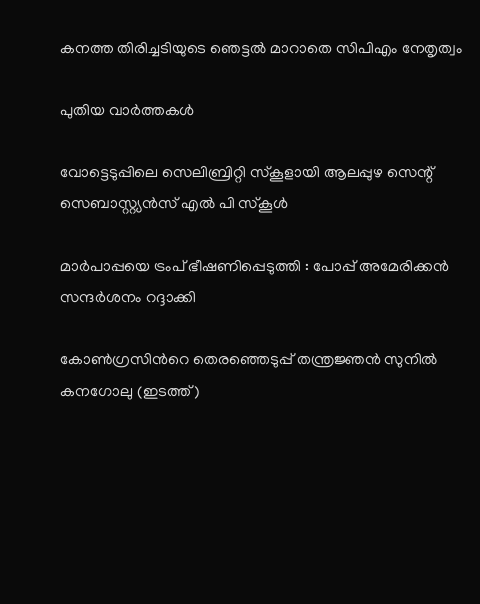കനത്ത തിരിച്ചടിയുടെ ഞെട്ടല്‍ മാറാതെ സിപിഎം നേതൃത്വം

പുതിയ വാര്‍ത്തകള്‍

വോട്ടെടുപ്പിലെ സെലിബ്രിറ്റി സ്‌കൂളായി ആലപ്പുഴ സെന്റ് സെബാസ്റ്റ്യന്‍സ് എല്‍ പി സ്‌കൂള്‍

മാര്‍പാപ്പയെ ട്രംപ് ഭീഷണിപ്പെടുത്തി : പോപ്പ് അമേരിക്കന്‍ സന്ദര്‍ശനം റദ്ദാക്കി

കോണ്‍ഗ്രസിന്‍റെ തെരഞ്ഞെടുപ്പ് തന്ത്രജ്ഞന്‍ സുനില്‍ കനഗോലു (ഇടത്ത്)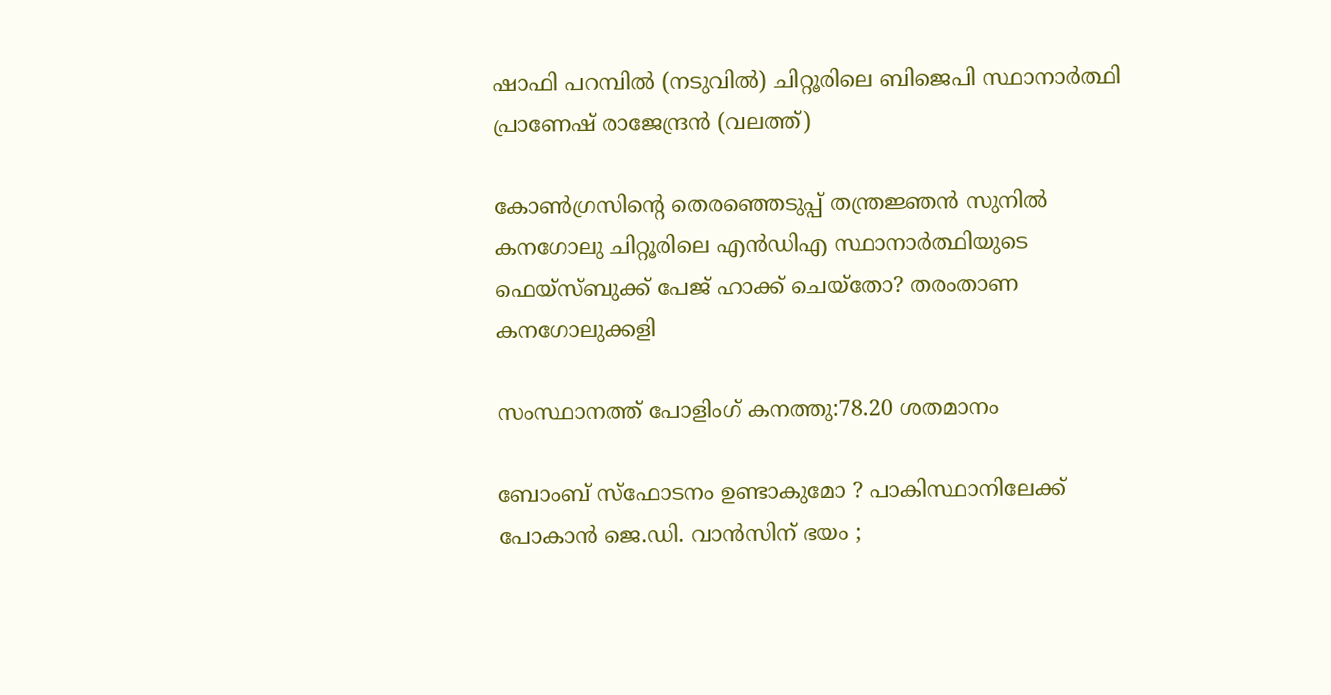ഷാഫി പറമ്പില്‍ (നടുവില്‍) ചിറ്റൂരിലെ ബിജെപി സ്ഥാനാര്‍ത്ഥി പ്രാണേഷ് രാജേന്ദ്രന്‍ (വലത്ത്)

കോണ്‍ഗ്രസിന്റെ തെരഞ്ഞെടുപ്പ് തന്ത്രജ്ഞന്‍ സുനില്‍ കനഗോലു ചിറ്റൂരിലെ എന്‍ഡിഎ സ്ഥാനാര്‍ത്ഥിയുടെ ഫെയ്സ്ബുക്ക് പേജ് ഹാക്ക് ചെയ്തോ? തരംതാണ കനഗോലുക്കളി

സംസ്ഥാനത്ത് പോളിംഗ് കനത്തു:78.20 ശതമാനം

ബോംബ് സ്ഫോടനം ഉണ്ടാകുമോ ? പാകിസ്ഥാനിലേക്ക് പോകാൻ ജെ.ഡി. വാൻസിന് ഭയം ;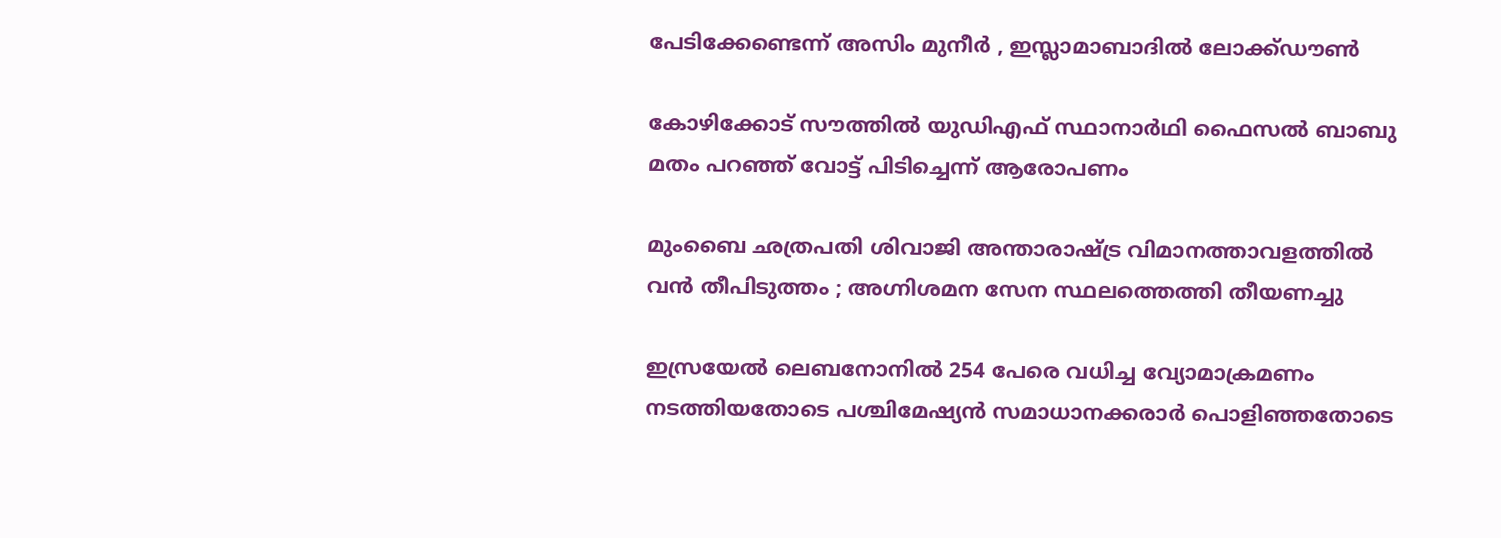പേടിക്കേണ്ടെന്ന് അസിം മുനീർ , ഇസ്ലാമാബാദിൽ ലോക്ക്ഡൗൺ

കോഴിക്കോട് സൗത്തില്‍ യുഡിഎഫ് സ്ഥാനാര്‍ഥി ഫൈസല്‍ ബാബു മതം പറഞ്ഞ് വോട്ട് പിടിച്ചെന്ന് ആരോപണം

മുംബൈ ഛത്രപതി ശിവാജി അന്താരാഷ്‌ട്ര വിമാനത്താവളത്തിൽ വൻ തീപിടുത്തം ; അഗ്നിശമന സേന സ്ഥലത്തെത്തി തീയണച്ചു

ഇസ്രയേല്‍ ലെബനോനില്‍ 254 പേരെ വധിച്ച വ്യോമാക്രമണം നടത്തിയതോടെ പശ്ചിമേഷ്യന്‍ സമാധാനക്കരാര്‍ പൊളിഞ്ഞതോടെ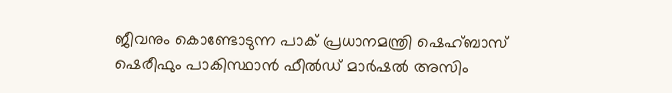ജീവനും കൊണ്ടോടുന്ന പാക് പ്രധാനമന്ത്രി ഷെഹ്ബാസ് ഷെരീഫും പാകിസ്ഥാന്‍ ഫീല്‍ഡ് മാര്‍ഷല്‍ അസിം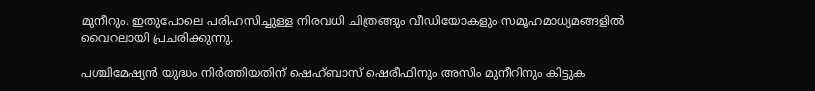മുനീറും. ഇതുപോലെ പരിഹസിച്ചുള്ള നിരവധി ചിത്രങ്ങും വീഡിയോകളും സമൂഹമാധ്യമങ്ങളില്‍ വൈറലായി പ്രചരിക്കുന്നു.

പശ്ചിമേഷ്യന്‍ യുദ്ധം നിര്‍ത്തിയതിന് ഷെഹ്ബാസ് ഷെരീഫിനും അസിം മുനീറിനും കിട്ടുക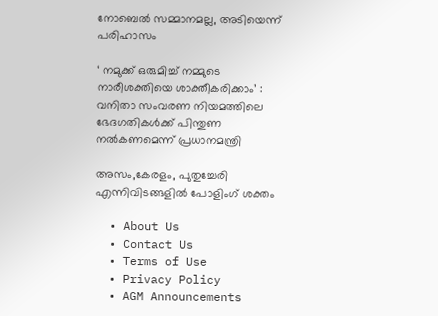നോബെല്‍ സമ്മാനമല്ല, അടിയെന്ന് പരിഹാസം

‘ നമുക്ക് ഒരുമിച്ച് നമ്മുടെ നാരീശക്തിയെ ശാക്തീകരിക്കാം’ : വനിതാ സംവരണ നിയമത്തിലെ ഭേദഗതികൾക്ക് പിന്തുണ നൽകണമെന്ന് പ്രധാനമന്ത്രി

അസം,കേരളം, പുതുച്ചേരി എന്നിവിടങ്ങളില്‍ പോളിംഗ് ശക്തം

  • About Us
  • Contact Us
  • Terms of Use
  • Privacy Policy
  • AGM Announcements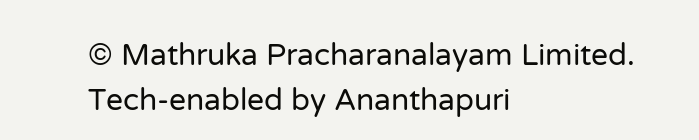© Mathruka Pracharanalayam Limited.
Tech-enabled by Ananthapuri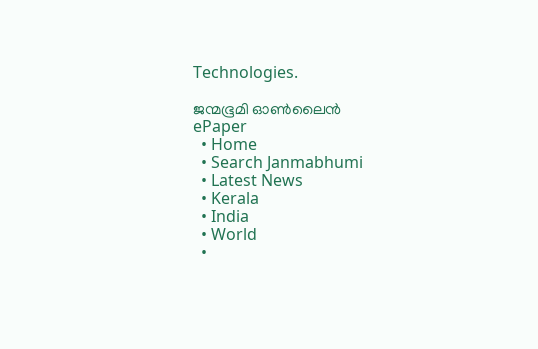Technologies.

ജന്മഭൂമി ഓണ്‍ലൈന്‍
ePaper
  • Home
  • Search Janmabhumi
  • Latest News
  • Kerala
  • India
  • World
  •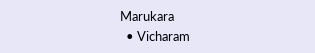Marukara
  • Vicharam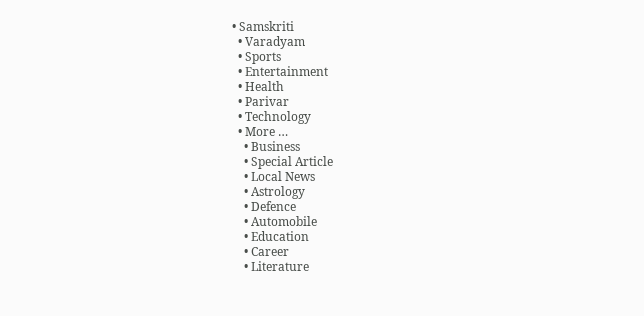• Samskriti
  • Varadyam
  • Sports
  • Entertainment
  • Health
  • Parivar
  • Technology
  • More …
    • Business
    • Special Article
    • Local News
    • Astrology
    • Defence
    • Automobile
    • Education
    • Career
    • Literature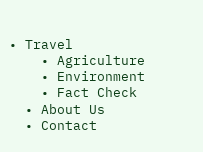• Travel
    • Agriculture
    • Environment
    • Fact Check
  • About Us
  • Contact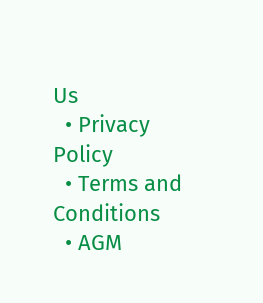Us
  • Privacy Policy
  • Terms and Conditions
  • AGM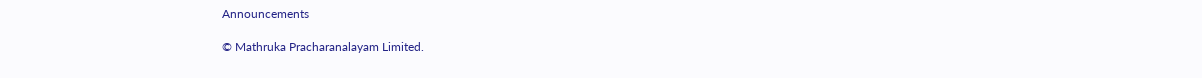Announcements

© Mathruka Pracharanalayam Limited.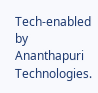Tech-enabled by Ananthapuri Technologies.